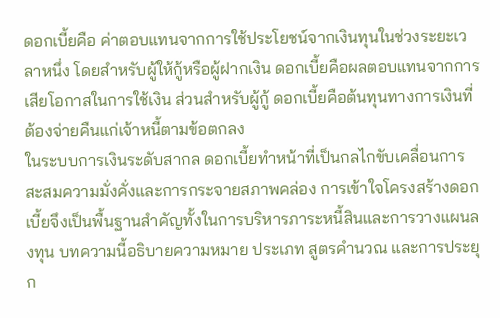ดอกเบี้ยคือ ค่าตอบแทนจากการใช้ประโยชน์จากเงินทุนในช่วงระยะเวลาหนึ่ง โดยสำหรับผู้ให้กู้หรือผู้ฝากเงิน ดอกเบี้ยคือผลตอบแทนจากการเสียโอกาสในการใช้เงิน ส่วนสำหรับผู้กู้ ดอกเบี้ยคือต้นทุนทางการเงินที่ต้องจ่ายคืนแก่เจ้าหนี้ตามข้อตกลง
ในระบบการเงินระดับสากล ดอกเบี้ยทำหน้าที่เป็นกลไกขับเคลื่อนการสะสมความมั่งคั่งและการกระจายสภาพคล่อง การเข้าใจโครงสร้างดอกเบี้ยจึงเป็นพื้นฐานสำคัญทั้งในการบริหารภาระหนี้สินและการวางแผนลงทุน บทความนี้อธิบายความหมาย ประเภท สูตรคำนวณ และการประยุก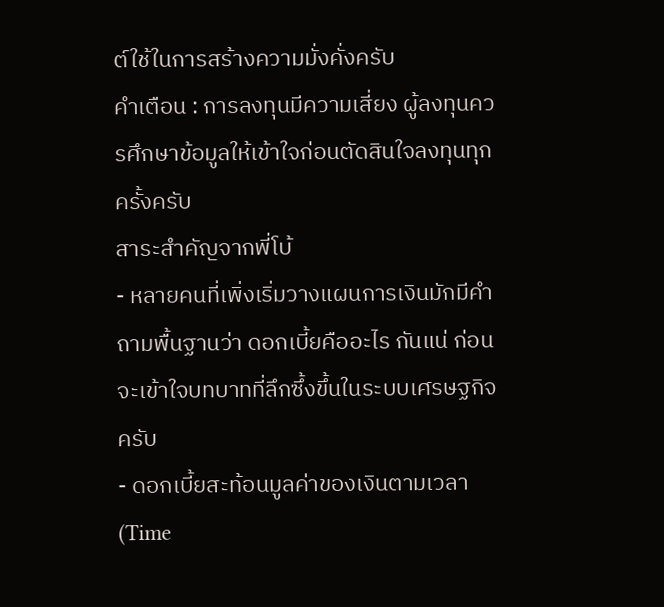ต์ใช้ในการสร้างความมั่งคั่งครับ
คำเตือน : การลงทุนมีความเสี่ยง ผู้ลงทุนควรศึกษาข้อมูลให้เข้าใจก่อนตัดสินใจลงทุนทุกครั้งครับ
สาระสำคัญจากพี่โบ้
- หลายคนที่เพิ่งเริ่มวางแผนการเงินมักมีคำถามพื้นฐานว่า ดอกเบี้ยคืออะไร กันแน่ ก่อนจะเข้าใจบทบาทที่ลึกซึ้งขึ้นในระบบเศรษฐกิจครับ
- ดอกเบี้ยสะท้อนมูลค่าของเงินตามเวลา (Time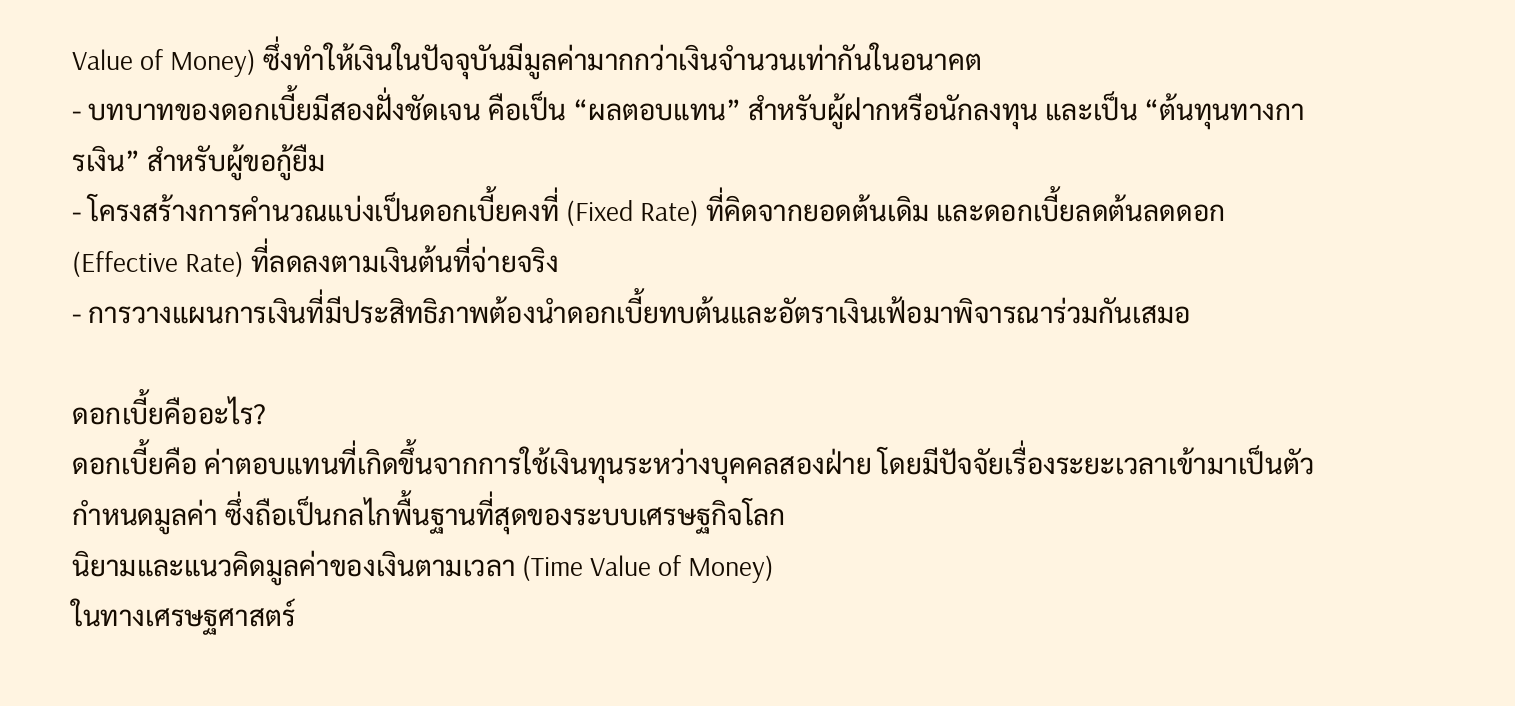Value of Money) ซึ่งทำให้เงินในปัจจุบันมีมูลค่ามากกว่าเงินจำนวนเท่ากันในอนาคต
- บทบาทของดอกเบี้ยมีสองฝั่งชัดเจน คือเป็น “ผลตอบแทน” สำหรับผู้ฝากหรือนักลงทุน และเป็น “ต้นทุนทางการเงิน” สำหรับผู้ขอกู้ยืม
- โครงสร้างการคำนวณแบ่งเป็นดอกเบี้ยคงที่ (Fixed Rate) ที่คิดจากยอดต้นเดิม และดอกเบี้ยลดต้นลดดอก (Effective Rate) ที่ลดลงตามเงินต้นที่จ่ายจริง
- การวางแผนการเงินที่มีประสิทธิภาพต้องนำดอกเบี้ยทบต้นและอัตราเงินเฟ้อมาพิจารณาร่วมกันเสมอ

ดอกเบี้ยคืออะไร?
ดอกเบี้ยคือ ค่าตอบแทนที่เกิดขึ้นจากการใช้เงินทุนระหว่างบุคคลสองฝ่าย โดยมีปัจจัยเรื่องระยะเวลาเข้ามาเป็นตัวกำหนดมูลค่า ซึ่งถือเป็นกลไกพื้นฐานที่สุดของระบบเศรษฐกิจโลก
นิยามและแนวคิดมูลค่าของเงินตามเวลา (Time Value of Money)
ในทางเศรษฐศาสตร์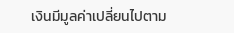เงินมีมูลค่าเปลี่ยนไปตาม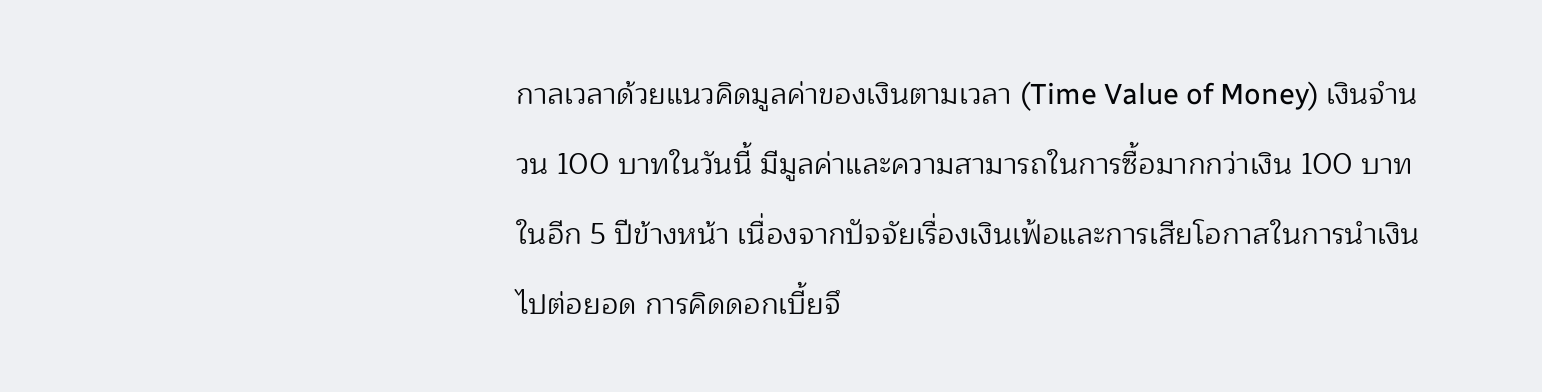กาลเวลาด้วยแนวคิดมูลค่าของเงินตามเวลา (Time Value of Money) เงินจำนวน 100 บาทในวันนี้ มีมูลค่าและความสามารถในการซื้อมากกว่าเงิน 100 บาทในอีก 5 ปีข้างหน้า เนื่องจากปัจจัยเรื่องเงินเฟ้อและการเสียโอกาสในการนำเงินไปต่อยอด การคิดดอกเบี้ยจึ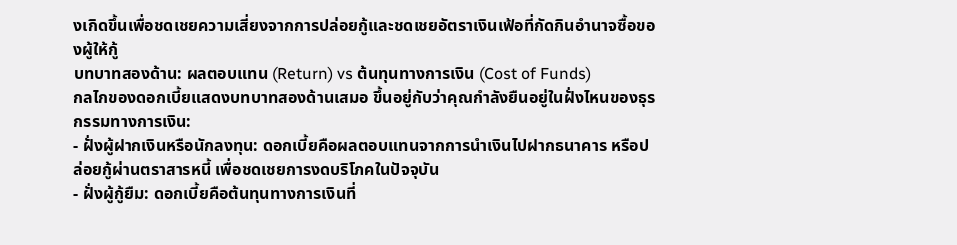งเกิดขึ้นเพื่อชดเชยความเสี่ยงจากการปล่อยกู้และชดเชยอัตราเงินเฟ้อที่กัดกินอำนาจซื้อของผู้ให้กู้
บทบาทสองด้าน: ผลตอบแทน (Return) vs ต้นทุนทางการเงิน (Cost of Funds)
กลไกของดอกเบี้ยแสดงบทบาทสองด้านเสมอ ขึ้นอยู่กับว่าคุณกำลังยืนอยู่ในฝั่งไหนของธุรกรรมทางการเงิน:
- ฝั่งผู้ฝากเงินหรือนักลงทุน: ดอกเบี้ยคือผลตอบแทนจากการนำเงินไปฝากธนาคาร หรือปล่อยกู้ผ่านตราสารหนี้ เพื่อชดเชยการงดบริโภคในปัจจุบัน
- ฝั่งผู้กู้ยืม: ดอกเบี้ยคือต้นทุนทางการเงินที่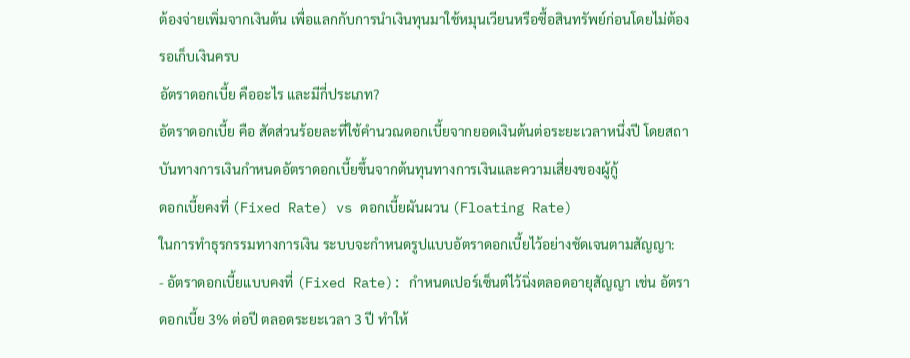ต้องจ่ายเพิ่มจากเงินต้น เพื่อแลกกับการนำเงินทุนมาใช้หมุนเวียนหรือซื้อสินทรัพย์ก่อนโดยไม่ต้องรอเก็บเงินครบ
อัตราดอกเบี้ย คืออะไร และมีกี่ประเภท?
อัตราดอกเบี้ย คือ สัดส่วนร้อยละที่ใช้คำนวณดอกเบี้ยจากยอดเงินต้นต่อระยะเวลาหนึ่งปี โดยสถาบันทางการเงินกำหนดอัตราดอกเบี้ยขึ้นจากต้นทุนทางการเงินและความเสี่ยงของผู้กู้
ดอกเบี้ยคงที่ (Fixed Rate) vs ดอกเบี้ยผันผวน (Floating Rate)
ในการทำธุรกรรมทางการเงิน ระบบจะกำหนดรูปแบบอัตราดอกเบี้ยไว้อย่างชัดเจนตามสัญญา:
- อัตราดอกเบี้ยแบบคงที่ (Fixed Rate): กำหนดเปอร์เซ็นต์ไว้นิ่งตลอดอายุสัญญา เช่น อัตราดอกเบี้ย 3% ต่อปี ตลอดระยะเวลา 3 ปี ทำให้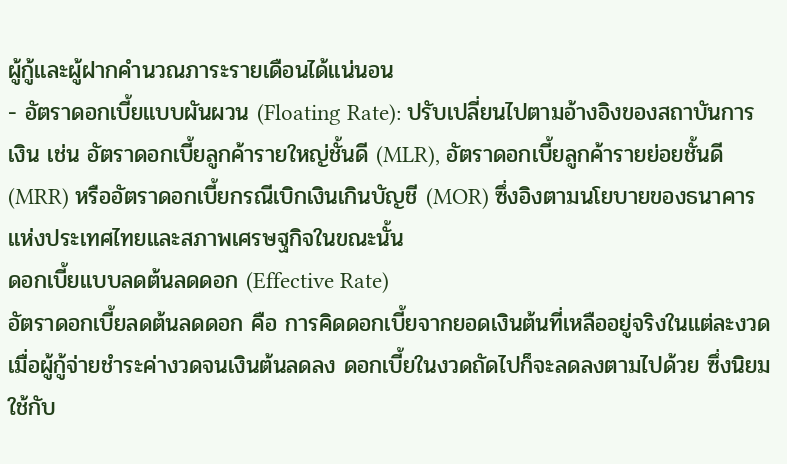ผู้กู้และผู้ฝากคำนวณภาระรายเดือนได้แน่นอน
- อัตราดอกเบี้ยแบบผันผวน (Floating Rate): ปรับเปลี่ยนไปตามอ้างอิงของสถาบันการเงิน เช่น อัตราดอกเบี้ยลูกค้ารายใหญ่ชั้นดี (MLR), อัตราดอกเบี้ยลูกค้ารายย่อยชั้นดี (MRR) หรืออัตราดอกเบี้ยกรณีเบิกเงินเกินบัญชี (MOR) ซึ่งอิงตามนโยบายของธนาคารแห่งประเทศไทยและสภาพเศรษฐกิจในขณะนั้น
ดอกเบี้ยแบบลดต้นลดดอก (Effective Rate)
อัตราดอกเบี้ยลดต้นลดดอก คือ การคิดดอกเบี้ยจากยอดเงินต้นที่เหลืออยู่จริงในแต่ละงวด เมื่อผู้กู้จ่ายชำระค่างวดจนเงินต้นลดลง ดอกเบี้ยในงวดถัดไปก็จะลดลงตามไปด้วย ซึ่งนิยมใช้กับ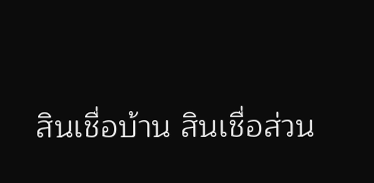สินเชื่อบ้าน สินเชื่อส่วน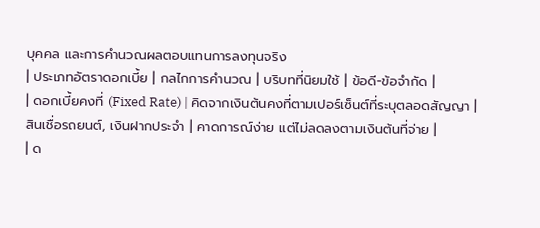บุคคล และการคำนวณผลตอบแทนการลงทุนจริง
| ประเภทอัตราดอกเบี้ย | กลไกการคำนวณ | บริบทที่นิยมใช้ | ข้อดี-ข้อจำกัด |
| ดอกเบี้ยคงที่ (Fixed Rate) | คิดจากเงินต้นคงที่ตามเปอร์เซ็นต์ที่ระบุตลอดสัญญา | สินเชื่อรถยนต์, เงินฝากประจำ | คาดการณ์ง่าย แต่ไม่ลดลงตามเงินต้นที่จ่าย |
| ด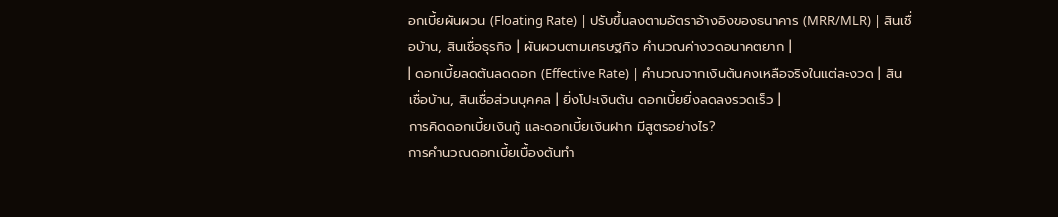อกเบี้ยผันผวน (Floating Rate) | ปรับขึ้นลงตามอัตราอ้างอิงของธนาคาร (MRR/MLR) | สินเชื่อบ้าน, สินเชื่อธุรกิจ | ผันผวนตามเศรษฐกิจ คำนวณค่างวดอนาคตยาก |
| ดอกเบี้ยลดต้นลดดอก (Effective Rate) | คำนวณจากเงินต้นคงเหลือจริงในแต่ละงวด | สินเชื่อบ้าน, สินเชื่อส่วนบุคคล | ยิ่งโปะเงินต้น ดอกเบี้ยยิ่งลดลงรวดเร็ว |
การคิดดอกเบี้ยเงินกู้ และดอกเบี้ยเงินฝาก มีสูตรอย่างไร?
การคำนวณดอกเบี้ยเบื้องต้นทำ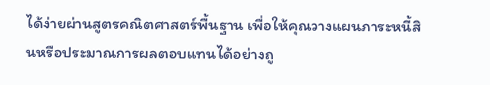ได้ง่ายผ่านสูตรคณิตศาสตร์พื้นฐาน เพื่อให้คุณวางแผนภาระหนี้สินหรือประมาณการผลตอบแทนได้อย่างถู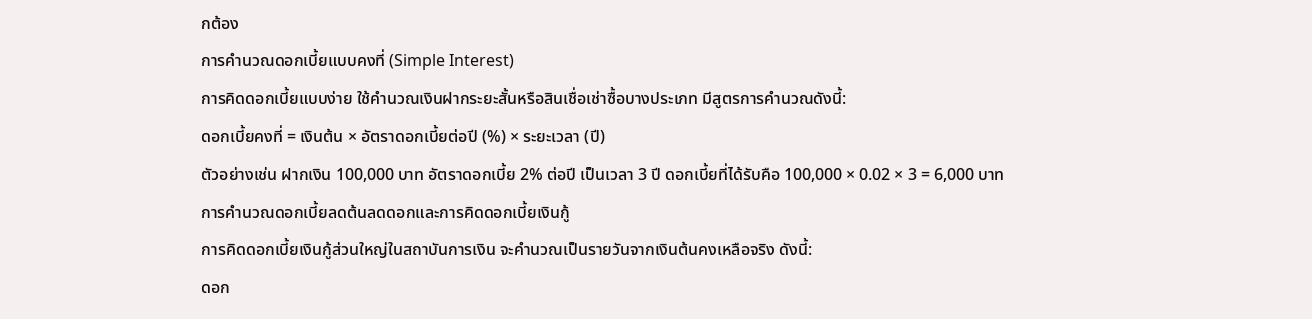กต้อง
การคำนวณดอกเบี้ยแบบคงที่ (Simple Interest)
การคิดดอกเบี้ยแบบง่าย ใช้คำนวณเงินฝากระยะสั้นหรือสินเชื่อเช่าซื้อบางประเภท มีสูตรการคำนวณดังนี้:
ดอกเบี้ยคงที่ = เงินต้น × อัตราดอกเบี้ยต่อปี (%) × ระยะเวลา (ปี)
ตัวอย่างเช่น ฝากเงิน 100,000 บาท อัตราดอกเบี้ย 2% ต่อปี เป็นเวลา 3 ปี ดอกเบี้ยที่ได้รับคือ 100,000 × 0.02 × 3 = 6,000 บาท
การคำนวณดอกเบี้ยลดต้นลดดอกและการคิดดอกเบี้ยเงินกู้
การคิดดอกเบี้ยเงินกู้ส่วนใหญ่ในสถาบันการเงิน จะคำนวณเป็นรายวันจากเงินต้นคงเหลือจริง ดังนี้:
ดอก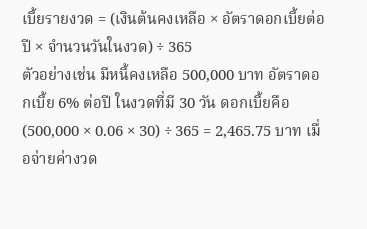เบี้ยรายงวด = (เงินต้นคงเหลือ × อัตราดอกเบี้ยต่อปี × จำนวนวันในงวด) ÷ 365
ตัวอย่างเช่น มีหนี้คงเหลือ 500,000 บาท อัตราดอกเบี้ย 6% ต่อปี ในงวดที่มี 30 วัน ดอกเบี้ยคือ (500,000 × 0.06 × 30) ÷ 365 = 2,465.75 บาท เมื่อจ่ายค่างวด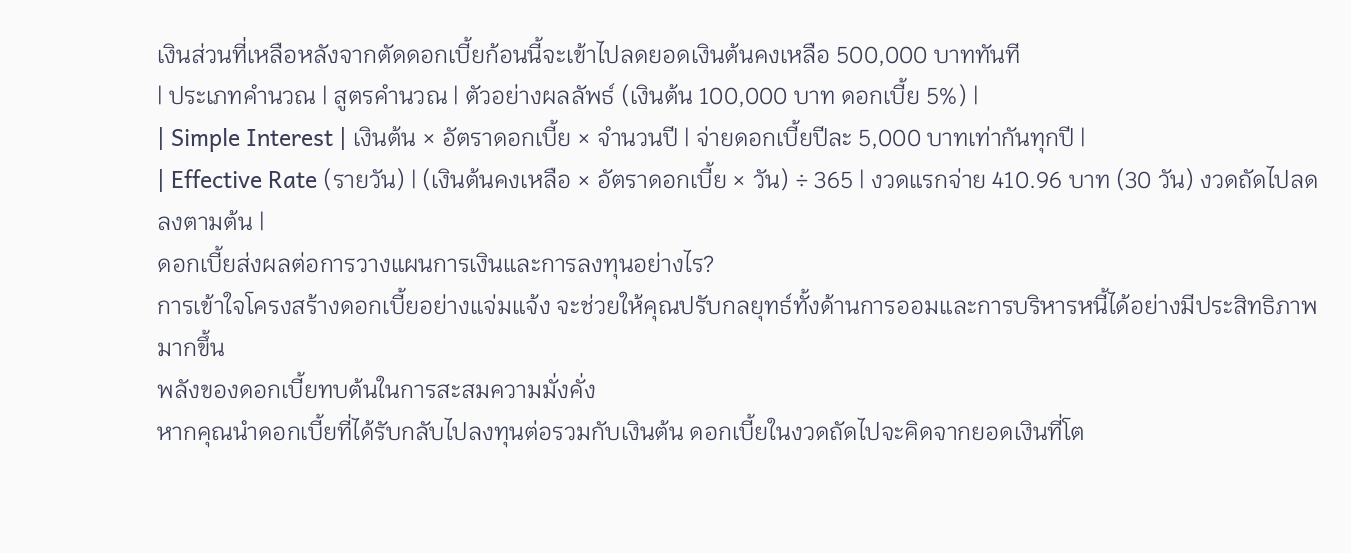เงินส่วนที่เหลือหลังจากตัดดอกเบี้ยก้อนนี้จะเข้าไปลดยอดเงินต้นคงเหลือ 500,000 บาททันที
| ประเภทคำนวณ | สูตรคำนวณ | ตัวอย่างผลลัพธ์ (เงินต้น 100,000 บาท ดอกเบี้ย 5%) |
| Simple Interest | เงินต้น × อัตราดอกเบี้ย × จำนวนปี | จ่ายดอกเบี้ยปีละ 5,000 บาทเท่ากันทุกปี |
| Effective Rate (รายวัน) | (เงินต้นคงเหลือ × อัตราดอกเบี้ย × วัน) ÷ 365 | งวดแรกจ่าย 410.96 บาท (30 วัน) งวดถัดไปลดลงตามต้น |
ดอกเบี้ยส่งผลต่อการวางแผนการเงินและการลงทุนอย่างไร?
การเข้าใจโครงสร้างดอกเบี้ยอย่างแจ่มแจ้ง จะช่วยให้คุณปรับกลยุทธ์ทั้งด้านการออมและการบริหารหนี้ได้อย่างมีประสิทธิภาพมากขึ้น
พลังของดอกเบี้ยทบต้นในการสะสมความมั่งคั่ง
หากคุณนำดอกเบี้ยที่ได้รับกลับไปลงทุนต่อรวมกับเงินต้น ดอกเบี้ยในงวดถัดไปจะคิดจากยอดเงินที่โต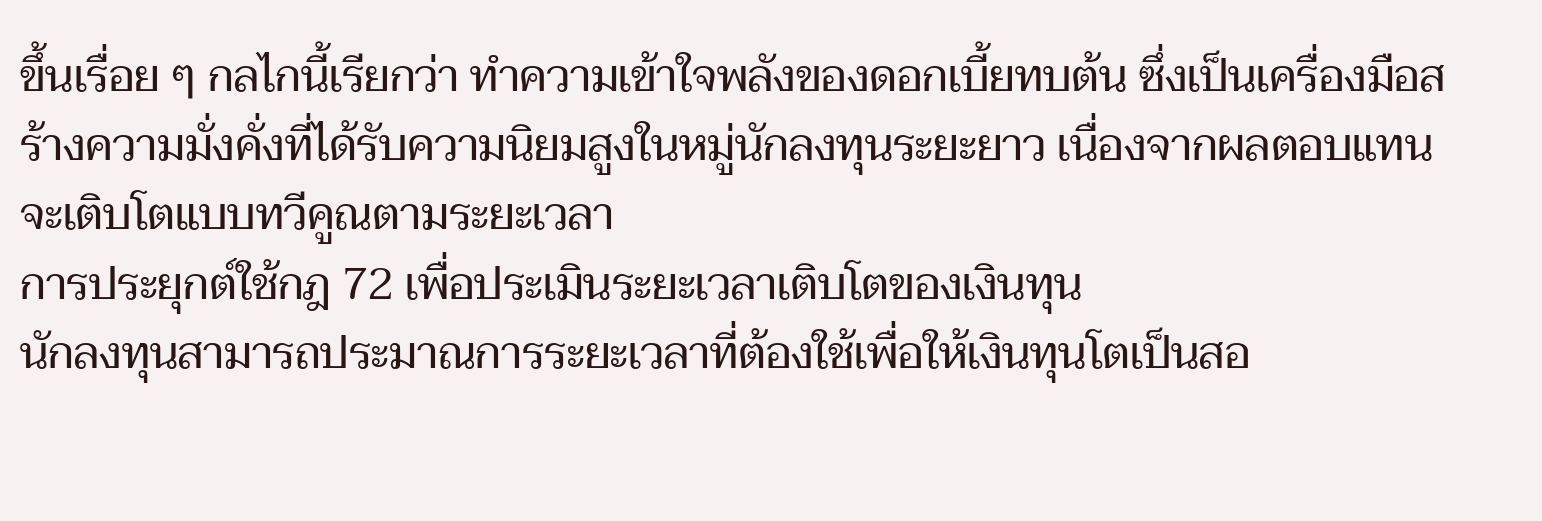ขึ้นเรื่อย ๆ กลไกนี้เรียกว่า ทำความเข้าใจพลังของดอกเบี้ยทบต้น ซึ่งเป็นเครื่องมือสร้างความมั่งคั่งที่ได้รับความนิยมสูงในหมู่นักลงทุนระยะยาว เนื่องจากผลตอบแทนจะเติบโตแบบทวีคูณตามระยะเวลา
การประยุกต์ใช้กฎ 72 เพื่อประเมินระยะเวลาเติบโตของเงินทุน
นักลงทุนสามารถประมาณการระยะเวลาที่ต้องใช้เพื่อให้เงินทุนโตเป็นสอ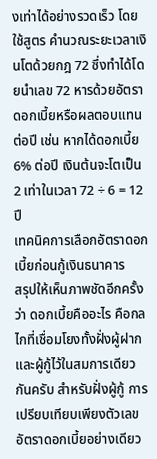งเท่าได้อย่างรวดเร็ว โดยใช้สูตร คำนวณระยะเวลาเงินโตด้วยกฎ 72 ซึ่งทำได้โดยนำเลข 72 หารด้วยอัตราดอกเบี้ยหรือผลตอบแทนต่อปี เช่น หากได้ดอกเบี้ย 6% ต่อปี เงินต้นจะโตเป็น 2 เท่าในเวลา 72 ÷ 6 = 12 ปี
เทคนิคการเลือกอัตราดอกเบี้ยก่อนกู้เงินธนาคาร
สรุปให้เห็นภาพชัดอีกครั้งว่า ดอกเบี้ยคืออะไร คือกลไกที่เชื่อมโยงทั้งฝั่งผู้ฝากและผู้กู้ไว้ในสมการเดียวกันครับ สำหรับฝั่งผู้กู้ การเปรียบเทียบเพียงตัวเลขอัตราดอกเบี้ยอย่างเดียว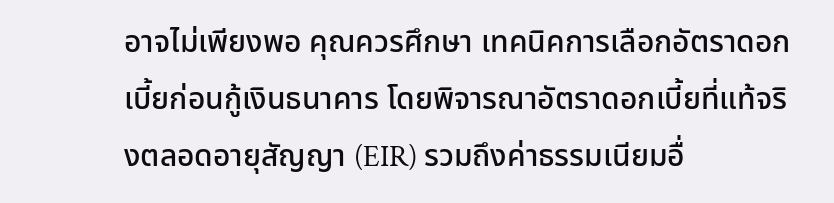อาจไม่เพียงพอ คุณควรศึกษา เทคนิคการเลือกอัตราดอกเบี้ยก่อนกู้เงินธนาคาร โดยพิจารณาอัตราดอกเบี้ยที่แท้จริงตลอดอายุสัญญา (EIR) รวมถึงค่าธรรมเนียมอื่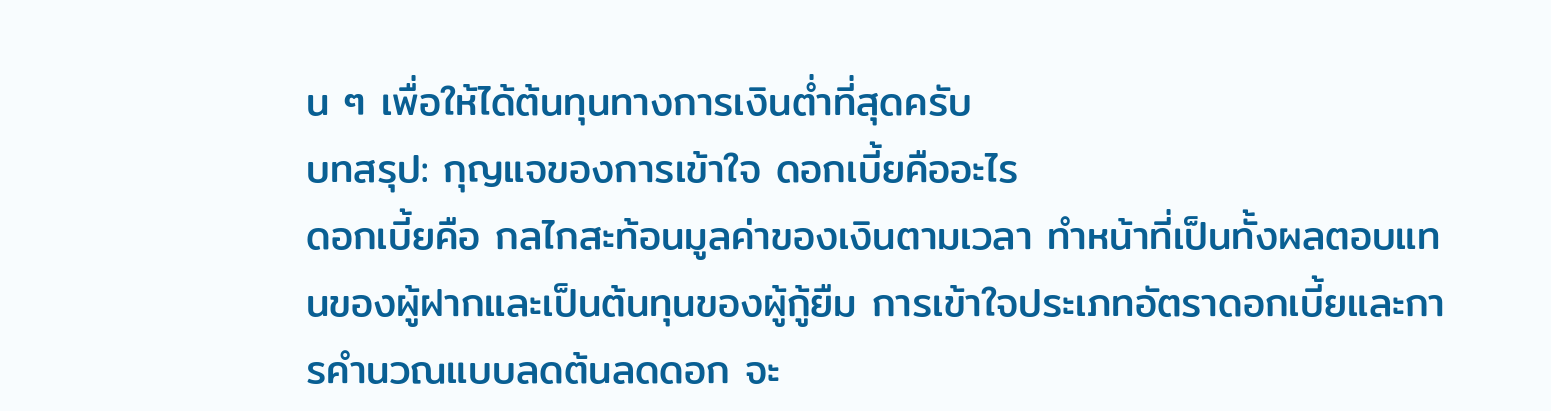น ๆ เพื่อให้ได้ต้นทุนทางการเงินต่ำที่สุดครับ
บทสรุป: กุญแจของการเข้าใจ ดอกเบี้ยคืออะไร
ดอกเบี้ยคือ กลไกสะท้อนมูลค่าของเงินตามเวลา ทำหน้าที่เป็นทั้งผลตอบแทนของผู้ฝากและเป็นต้นทุนของผู้กู้ยืม การเข้าใจประเภทอัตราดอกเบี้ยและการคำนวณแบบลดต้นลดดอก จะ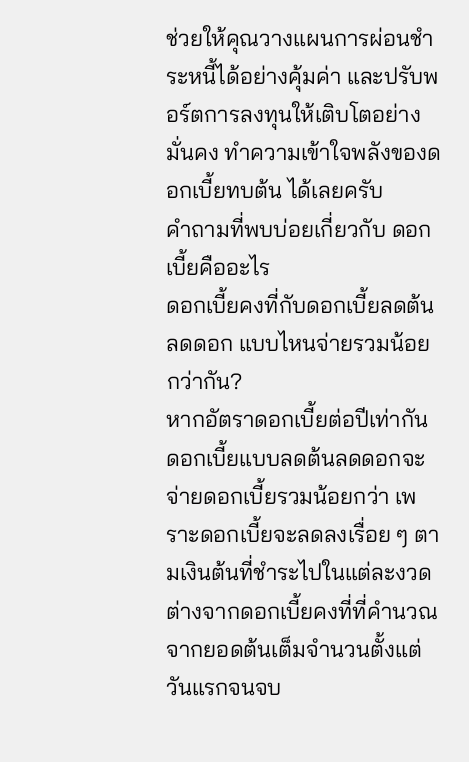ช่วยให้คุณวางแผนการผ่อนชำระหนี้ได้อย่างคุ้มค่า และปรับพอร์ตการลงทุนให้เติบโตอย่างมั่นคง ทำความเข้าใจพลังของดอกเบี้ยทบต้น ได้เลยครับ
คำถามที่พบบ่อยเกี่ยวกับ ดอกเบี้ยคืออะไร
ดอกเบี้ยคงที่กับดอกเบี้ยลดต้นลดดอก แบบไหนจ่ายรวมน้อยกว่ากัน?
หากอัตราดอกเบี้ยต่อปีเท่ากัน ดอกเบี้ยแบบลดต้นลดดอกจะจ่ายดอกเบี้ยรวมน้อยกว่า เพราะดอกเบี้ยจะลดลงเรื่อย ๆ ตามเงินต้นที่ชำระไปในแต่ละงวด ต่างจากดอกเบี้ยคงที่ที่คำนวณจากยอดต้นเต็มจำนวนตั้งแต่วันแรกจนจบ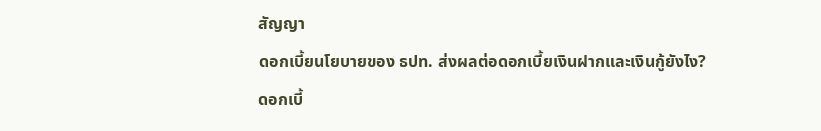สัญญา
ดอกเบี้ยนโยบายของ ธปท. ส่งผลต่อดอกเบี้ยเงินฝากและเงินกู้ยังไง?
ดอกเบี้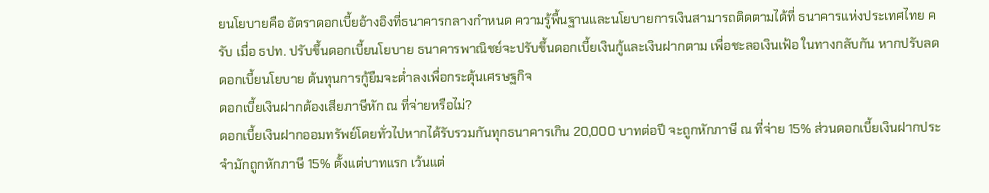ยนโยบายคือ อัตราดอกเบี้ยอ้างอิงที่ธนาคารกลางกำหนด ความรู้พื้นฐานและนโยบายการเงินสามารถติดตามได้ที่ ธนาคารแห่งประเทศไทย ครับ เมื่อ ธปท. ปรับขึ้นดอกเบี้ยนโยบาย ธนาคารพาณิชย์จะปรับขึ้นดอกเบี้ยเงินกู้และเงินฝากตาม เพื่อชะลอเงินเฟ้อ ในทางกลับกัน หากปรับลดดอกเบี้ยนโยบาย ต้นทุนการกู้ยืมจะต่ำลงเพื่อกระตุ้นเศรษฐกิจ
ดอกเบี้ยเงินฝากต้องเสียภาษีหัก ณ ที่จ่ายหรือไม่?
ดอกเบี้ยเงินฝากออมทรัพย์โดยทั่วไปหากได้รับรวมกันทุกธนาคารเกิน 20,000 บาทต่อปี จะถูกหักภาษี ณ ที่จ่าย 15% ส่วนดอกเบี้ยเงินฝากประจำมักถูกหักภาษี 15% ตั้งแต่บาทแรก เว้นแต่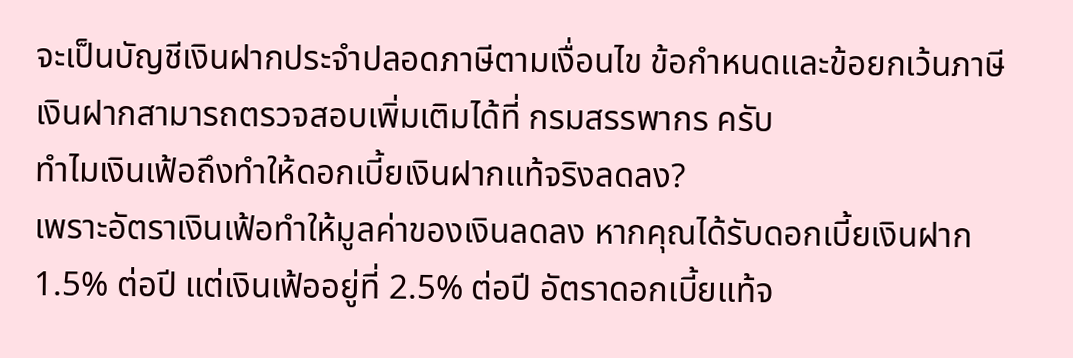จะเป็นบัญชีเงินฝากประจำปลอดภาษีตามเงื่อนไข ข้อกำหนดและข้อยกเว้นภาษีเงินฝากสามารถตรวจสอบเพิ่มเติมได้ที่ กรมสรรพากร ครับ
ทำไมเงินเฟ้อถึงทำให้ดอกเบี้ยเงินฝากแท้จริงลดลง?
เพราะอัตราเงินเฟ้อทำให้มูลค่าของเงินลดลง หากคุณได้รับดอกเบี้ยเงินฝาก 1.5% ต่อปี แต่เงินเฟ้ออยู่ที่ 2.5% ต่อปี อัตราดอกเบี้ยแท้จ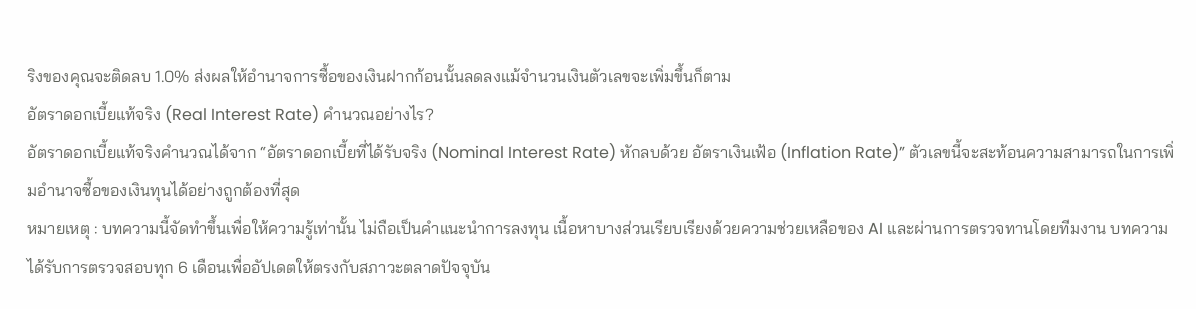ริงของคุณจะติดลบ 1.0% ส่งผลให้อำนาจการซื้อของเงินฝากก้อนนั้นลดลงแม้จำนวนเงินตัวเลขจะเพิ่มขึ้นก็ตาม
อัตราดอกเบี้ยแท้จริง (Real Interest Rate) คำนวณอย่างไร?
อัตราดอกเบี้ยแท้จริงคำนวณได้จาก “อัตราดอกเบี้ยที่ได้รับจริง (Nominal Interest Rate) หักลบด้วย อัตราเงินเฟ้อ (Inflation Rate)” ตัวเลขนี้จะสะท้อนความสามารถในการเพิ่มอำนาจซื้อของเงินทุนได้อย่างถูกต้องที่สุด
หมายเหตุ : บทความนี้จัดทำขึ้นเพื่อให้ความรู้เท่านั้น ไม่ถือเป็นคำแนะนำการลงทุน เนื้อหาบางส่วนเรียบเรียงด้วยความช่วยเหลือของ AI และผ่านการตรวจทานโดยทีมงาน บทความได้รับการตรวจสอบทุก 6 เดือนเพื่ออัปเดตให้ตรงกับสภาวะตลาดปัจจุบัน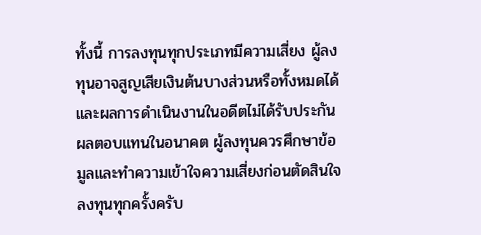ทั้งนี้ การลงทุนทุกประเภทมีความเสี่ยง ผู้ลงทุนอาจสูญเสียเงินต้นบางส่วนหรือทั้งหมดได้ และผลการดำเนินงานในอดีตไม่ได้รับประกันผลตอบแทนในอนาคต ผู้ลงทุนควรศึกษาข้อมูลและทำความเข้าใจความเสี่ยงก่อนตัดสินใจลงทุนทุกครั้งครับ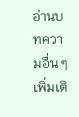อ่านบทความอื่น ๆ เพิ่มเติ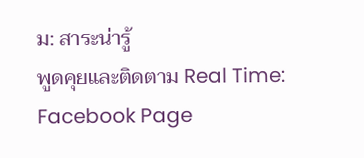ม: สาระน่ารู้
พูดคุยและติดตาม Real Time: Facebook Page